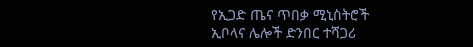የኢጋድ ጤና ጥበቃ ሚኒስትሮች ኢቦላና ሌሎች ድንበር ተሻጋሪ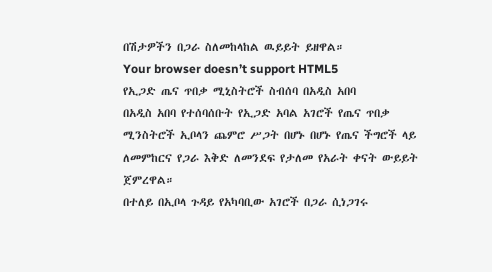በሽታዎችን በጋራ ስለመከላከል ዉይይት ይዘዋል።
Your browser doesn’t support HTML5
የኢጋድ ጤና ጥበቃ ሚኒስትሮች ስብሰባ በአዲስ አበባ
በአዲስ አበባ የተሰባሰቡት የኢጋድ አባል አገሮች የጤና ጥበቃ ሚንስትሮች ኢቦላን ጨምሮ ሥጋት በሆኑ በሆኑ የጤና ችግሮች ላይ ለመምከርና የጋራ እቅድ ለመንደፍ የታለመ የአራት ቀናት ውይይት ጀምረዋል።
በተለይ በኢቦላ ጉዳይ የአካባቢው አገሮች በጋራ ሲነጋገሩ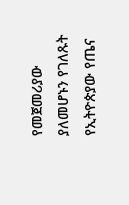የመጀመሪያው ያለመሆኑን የገለጹት የኢትዮጵያው የጤና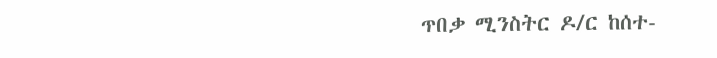ጥበቃ ሚንስትር ዶ/ር ከሰተ-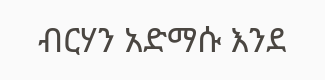ብርሃን አድማሱ እንደ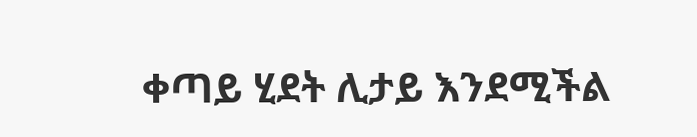ቀጣይ ሂደት ሊታይ እንደሚችል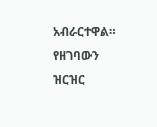አብራርተዋል።
የዘገባውን ዝርዝር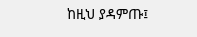ከዚህ ያዳምጡ፤